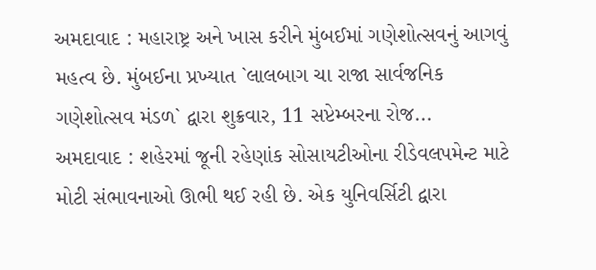અમદાવાદ : મહારાષ્ટ્ર અને ખાસ કરીને મુંબઈમાં ગણેશોત્સવનું આગવું મહત્વ છે. મુંબઈના પ્રખ્યાત `લાલબાગ ચા રાજા સાર્વજનિક ગણેશોત્સવ મંડળ` દ્વારા શુક્રવાર, 11 સપ્ટેમ્બરના રોજ...
અમદાવાદ : શહેરમાં જૂની રહેણાંક સોસાયટીઓના રીડેવલપમેન્ટ માટે મોટી સંભાવનાઓ ઊભી થઈ રહી છે. એક યુનિવર્સિટી દ્વારા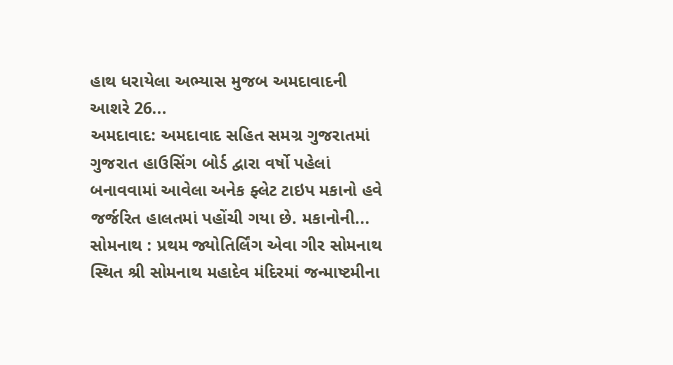હાથ ધરાયેલા અભ્યાસ મુજબ અમદાવાદની આશરે 26...
અમદાવાદ: અમદાવાદ સહિત સમગ્ર ગુજરાતમાં ગુજરાત હાઉસિંગ બોર્ડ દ્વારા વર્ષો પહેલાં બનાવવામાં આવેલા અનેક ફ્લેટ ટાઇપ મકાનો હવે જર્જરિત હાલતમાં પહોંચી ગયા છે. મકાનોની...
સોમનાથ : પ્રથમ જ્યોતિર્લિંગ એવા ગીર સોમનાથ સ્થિત શ્રી સોમનાથ મહાદેવ મંદિરમાં જન્માષ્ટમીના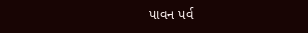પાવન પર્વ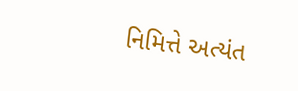નિમિત્તે અત્યંત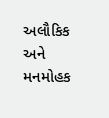અલૌકિક અને મનમોહક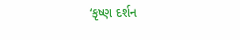‘કૃષ્ણ દર્શન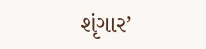શૃંગાર’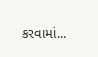કરવામાં...